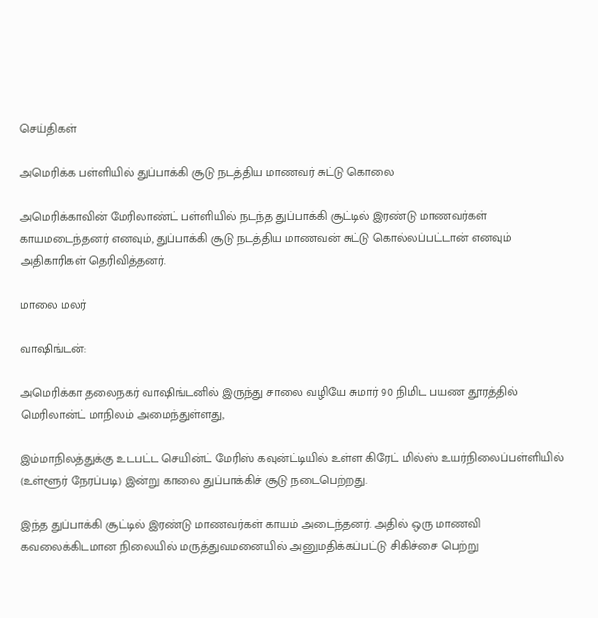செய்திகள்

அமெரிக்க பள்ளியில் துப்பாக்கி சூடு நடத்திய மாணவர் சுட்டு கொலை

அமெரிக்காவின் மேரிலாண்ட் பள்ளியில் நடந்த துப்பாக்கி சூட்டில் இரண்டு மாணவர்கள் காயமடைந்தனர் எனவும், துப்பாக்கி சூடு நடத்திய மாணவன் சுட்டு கொல்லப்பட்டான் எனவும் அதிகாரிகள் தெரிவித்தனர்.

மாலை மலர்

வாஷிங்டன்:

அமெரிக்கா தலைநகர் வாஷிங்டனில் இருந்து சாலை வழியே சுமார் 90 நிமிட பயண தூரத்தில் மெரிலான்ட் மாநிலம் அமைந்துள்ளது,

இம்மாநிலத்துக்கு உடபட்ட செயின்ட் மேரிஸ் கவுன்ட்டியில் உள்ள கிரேட் மில்ஸ் உயர்நிலைப்பள்ளியில் (உள்ளூர் நேரப்படி) இன்று காலை துப்பாக்கிச் சூடு நடைபெற்றது.

இந்த துப்பாக்கி சூட்டில் இரண்டு மாணவர்கள் காயம் அடைந்தனர். அதில் ஒரு மாணவி கவலைக்கிடமான நிலையில் மருத்துவமனையில் அனுமதிக்கப்பட்டு சிகிச்சை பெற்று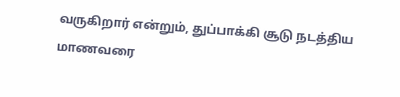வருகிறார் என்றும், துப்பாக்கி சூடு நடத்திய மாணவரை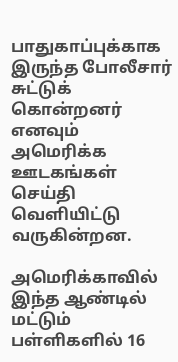பாதுகாப்புக்காக இருந்த போலீசார் சுட்டுக் கொன்றனர் எனவும் அமெரிக்க ஊடகங்கள் செய்தி வெளியிட்டு வருகின்றன.

அமெரிக்காவில் இந்த ஆண்டில் மட்டும் பள்ளிகளில் 16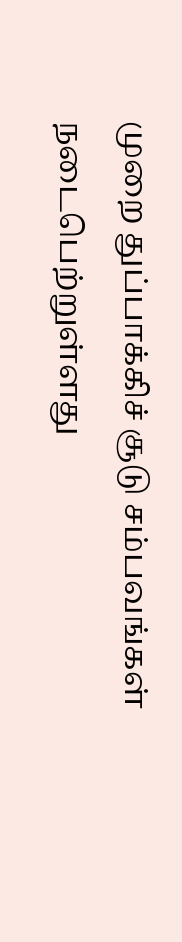முறை துப்பாக்கிச் சூடு சம்பவங்கள் நடைபெற்றுள்ளது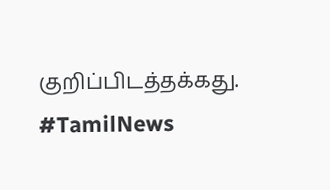குறிப்பிடத்தக்கது. #TamilNews